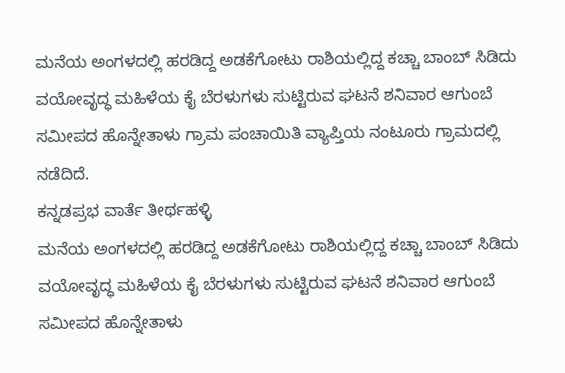ಮನೆಯ ಅಂಗಳದಲ್ಲಿ ಹರಡಿದ್ದ ಅಡಕೆಗೋಟು ರಾಶಿಯಲ್ಲಿದ್ದ ಕಚ್ಚಾ ಬಾಂಬ್ ಸಿಡಿದು ವಯೋವೃದ್ಧ ಮಹಿಳೆಯ ಕೈ ಬೆರಳುಗಳು ಸುಟ್ಟಿರುವ ಘಟನೆ ಶನಿವಾರ ಆಗುಂಬೆ ಸಮೀಪದ ಹೊನ್ನೇತಾಳು ಗ್ರಾಮ ಪಂಚಾಯಿತಿ ವ್ಯಾಪ್ತಿಯ ನಂಟೂರು ಗ್ರಾಮದಲ್ಲಿ ನಡೆದಿದೆ.
ಕನ್ನಡಪ್ರಭ ವಾರ್ತೆ ತೀರ್ಥಹಳ್ಳಿ
ಮನೆಯ ಅಂಗಳದಲ್ಲಿ ಹರಡಿದ್ದ ಅಡಕೆಗೋಟು ರಾಶಿಯಲ್ಲಿದ್ದ ಕಚ್ಚಾ ಬಾಂಬ್ ಸಿಡಿದು ವಯೋವೃದ್ಧ ಮಹಿಳೆಯ ಕೈ ಬೆರಳುಗಳು ಸುಟ್ಟಿರುವ ಘಟನೆ ಶನಿವಾರ ಆಗುಂಬೆ ಸಮೀಪದ ಹೊನ್ನೇತಾಳು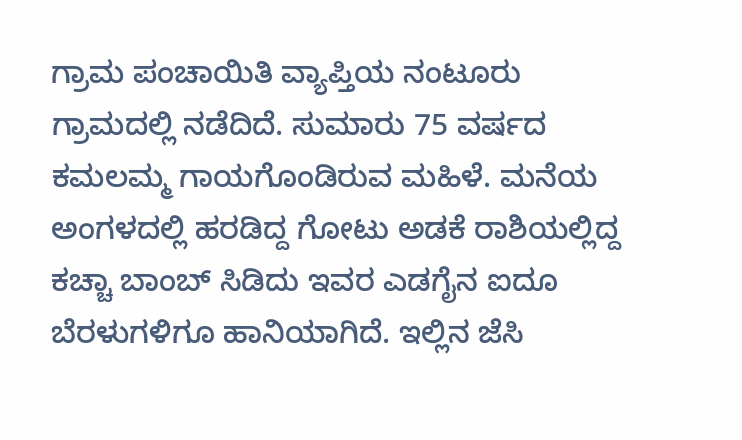ಗ್ರಾಮ ಪಂಚಾಯಿತಿ ವ್ಯಾಪ್ತಿಯ ನಂಟೂರು ಗ್ರಾಮದಲ್ಲಿ ನಡೆದಿದೆ. ಸುಮಾರು 75 ವರ್ಷದ ಕಮಲಮ್ಮ ಗಾಯಗೊಂಡಿರುವ ಮಹಿಳೆ. ಮನೆಯ ಅಂಗಳದಲ್ಲಿ ಹರಡಿದ್ದ ಗೋಟು ಅಡಕೆ ರಾಶಿಯಲ್ಲಿದ್ದ ಕಚ್ಚಾ ಬಾಂಬ್ ಸಿಡಿದು ಇವರ ಎಡಗೈನ ಐದೂ ಬೆರಳುಗಳಿಗೂ ಹಾನಿಯಾಗಿದೆ. ಇಲ್ಲಿನ ಜೆಸಿ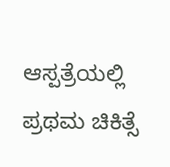ಆಸ್ಪತ್ರೆಯಲ್ಲಿ ಪ್ರಥಮ ಚಿಕಿತ್ಸೆ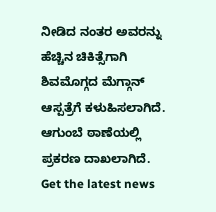ನೀಡಿದ ನಂತರ ಅವರನ್ನು ಹೆಚ್ಚಿನ ಚಿಕಿತ್ಸೆಗಾಗಿ ಶಿವಮೊಗ್ಗದ ಮೆಗ್ಗಾನ್ ಆಸ್ಪತ್ರೆಗೆ ಕಳುಹಿಸಲಾಗಿದೆ. ಆಗುಂಬೆ ಠಾಣೆಯಲ್ಲಿ ಪ್ರಕರಣ ದಾಖಲಾಗಿದೆ.
Get the latest news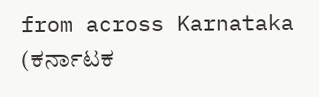from across Karnataka (ಕರ್ನಾಟಕ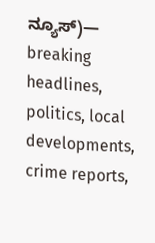ನ್ಯೂಸ್)— breaking headlines, politics, local developments, crime reports,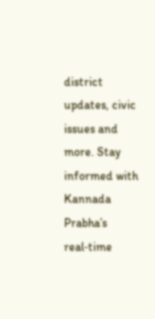district updates, civic issues and more. Stay informed with Kannada Prabha’s real‑time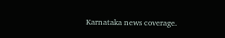Karnataka news coverage.